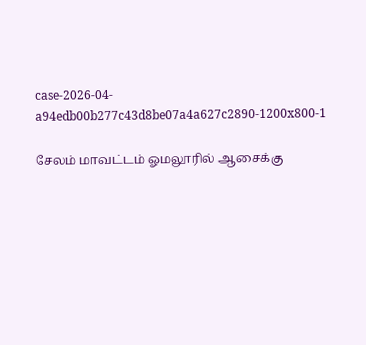case-2026-04-a94edb00b277c43d8be07a4a627c2890-1200x800-1

சேலம் மாவட்டம் ஓமலூரில் ஆசைக்கு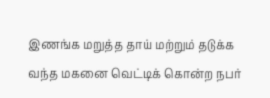இணங்க மறுத்த தாய் மற்றும் தடுக்க வந்த மகனை வெட்டிக் கொன்ற நபர்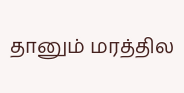தானும் மரத்தில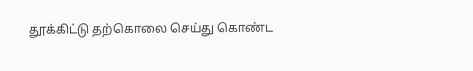தூக்கிட்டு தற்கொலை செய்து கொண்ட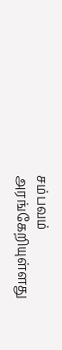சம்பவம் அரங்கேறியுள்ளது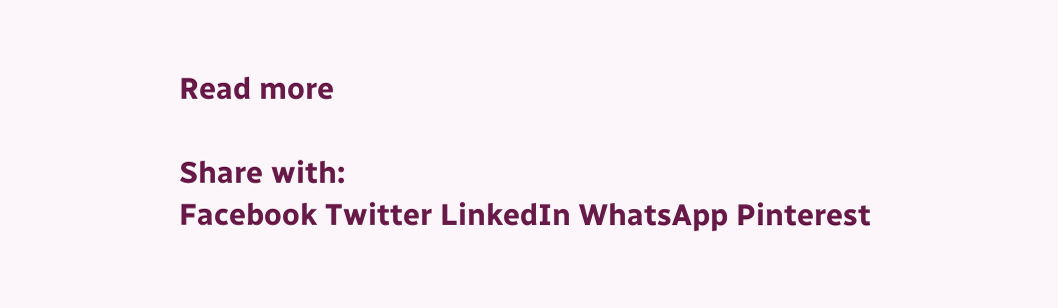Read more

Share with:
Facebook Twitter LinkedIn WhatsApp Pinterest